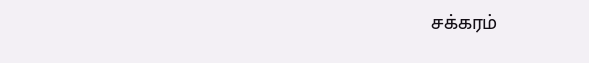சக்கரம்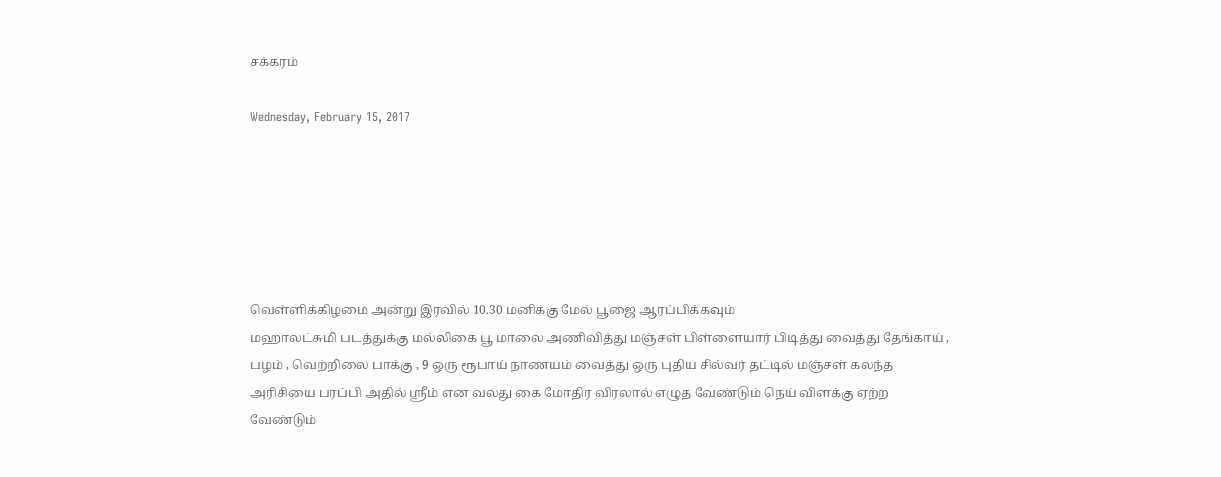சக்கரம்

Wednesday, February 15, 2017






வெள்ளிக்கிழமை அன்று இரவில் 10.30 மனிக்கு மேல் பூஜை ஆரப்பிக்கவும்
மஹாலட்சுமி படத்துக்கு மல்லிகை பூ மாலை அணிவித்து மஞ்சள் பிள்ளையார் பிடித்து வைத்து தேங்காய் , பழம் , வெற்றிலை பாக்கு , 9 ஒரு ரூபாய் நாணயம் வைத்து ஒரு புதிய சில்வர் தட்டில் மஞ்சள் கலந்த அரிசியை பரப்பி அதில் ஸ்ரீம் என வலது கை மோதிர விரலால் எழுத வேண்டும் நெய் விளக்கு ஏற்ற வேண்டும்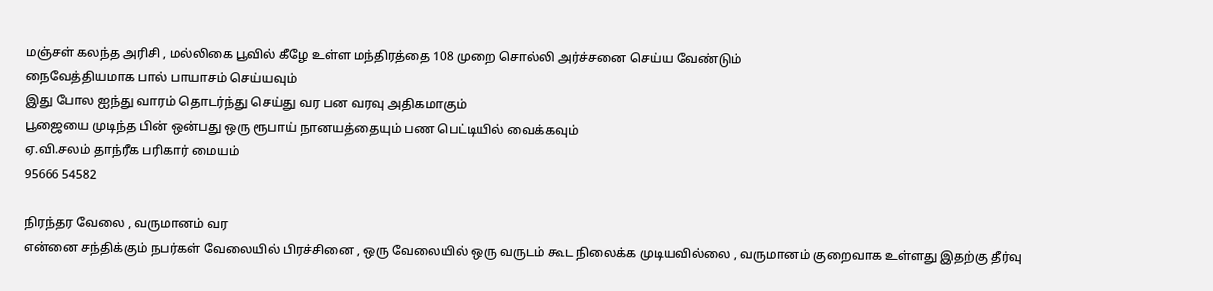மஞ்சள் கலந்த அரிசி , மல்லிகை பூவில் கீழே உள்ள மந்திரத்தை 108 முறை சொல்லி அர்ச்சனை செய்ய வேண்டும்
நைவேத்தியமாக பால் பாயாசம் செய்யவும்
இது போல ஐந்து வாரம் தொடர்ந்து செய்து வர பன வரவு அதிகமாகும்
பூஜையை முடிந்த பின் ஒன்பது ஒரு ரூபாய் நானயத்தையும் பண பெட்டியில் வைக்கவும்
ஏ.வி.சலம் தாந்ரீக பரிகார் மையம்
95666 54582

நிரந்தர வேலை , வருமானம் வர
என்னை சந்திக்கும் நபர்கள் வேலையில் பிரச்சினை , ஒரு வேலையில் ஒரு வருடம் கூட நிலைக்க முடியவில்லை , வருமானம் குறைவாக உள்ளது இதற்கு தீர்வு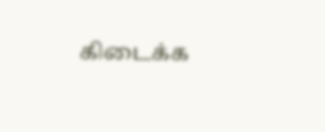கிடைக்க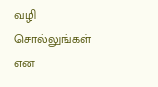வழி சொல்லுங்கள் என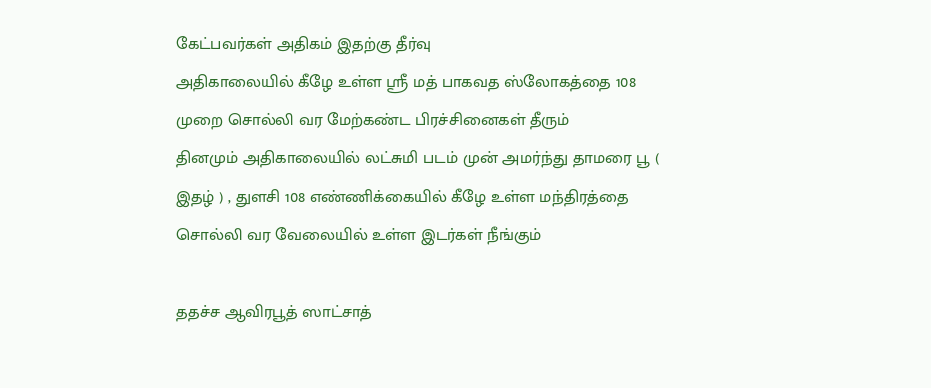கேட்பவர்கள் அதிகம் இதற்கு தீர்வு
அதிகாலையில் கீழே உள்ள ஸ்ரீ மத் பாகவத ஸ்லோகத்தை 108 முறை சொல்லி வர மேற்கண்ட பிரச்சினைகள் தீரும்
தினமும் அதிகாலையில் லட்சுமி படம் முன் அமர்ந்து தாமரை பூ ( இதழ் ) , துளசி 108 எண்ணிக்கையில் கீழே உள்ள மந்திரத்தை சொல்லி வர வேலையில் உள்ள இடர்கள் நீங்கும்

ததச்ச ஆவிரபூத் ஸாட்சாத்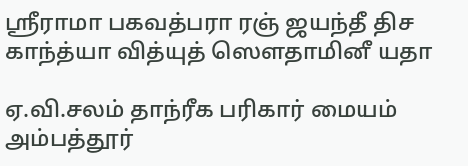ஸ்ரீராமா பகவத்பரா ரஞ் ஜயந்தீ திச காந்த்யா வித்யுத் ஸௌதாமினீ யதா

ஏ.வி.சலம் தாந்ரீக பரிகார் மையம்
அம்பத்தூர்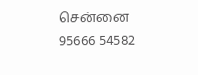சென்னை
95666 54582